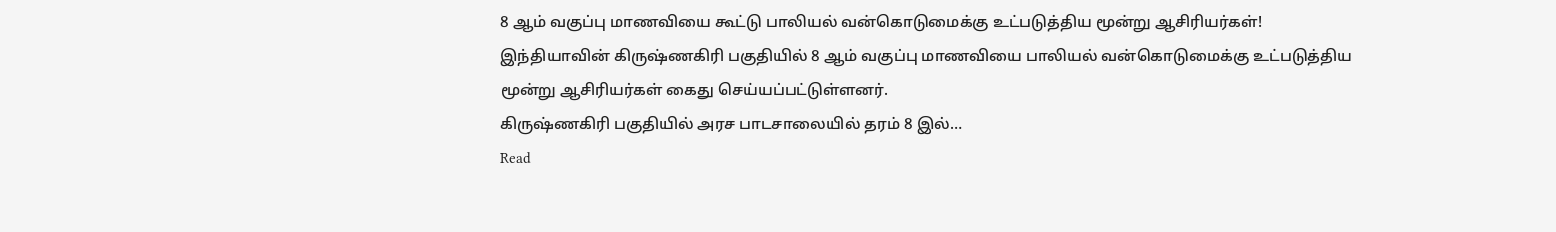8 ஆம் வகுப்பு மாணவியை கூட்டு பாலியல் வன்கொடுமைக்கு உட்படுத்திய மூன்று ஆசிரியர்கள்!
இந்தியாவின் கிருஷ்ணகிரி பகுதியில் 8 ஆம் வகுப்பு மாணவியை பாலியல் வன்கொடுமைக்கு உட்படுத்திய மூன்று ஆசிரியர்கள் கைது செய்யப்பட்டுள்ளனர்.
கிருஷ்ணகிரி பகுதியில் அரச பாடசாலையில் தரம் 8 இல்…
Read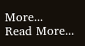More...
Read More...